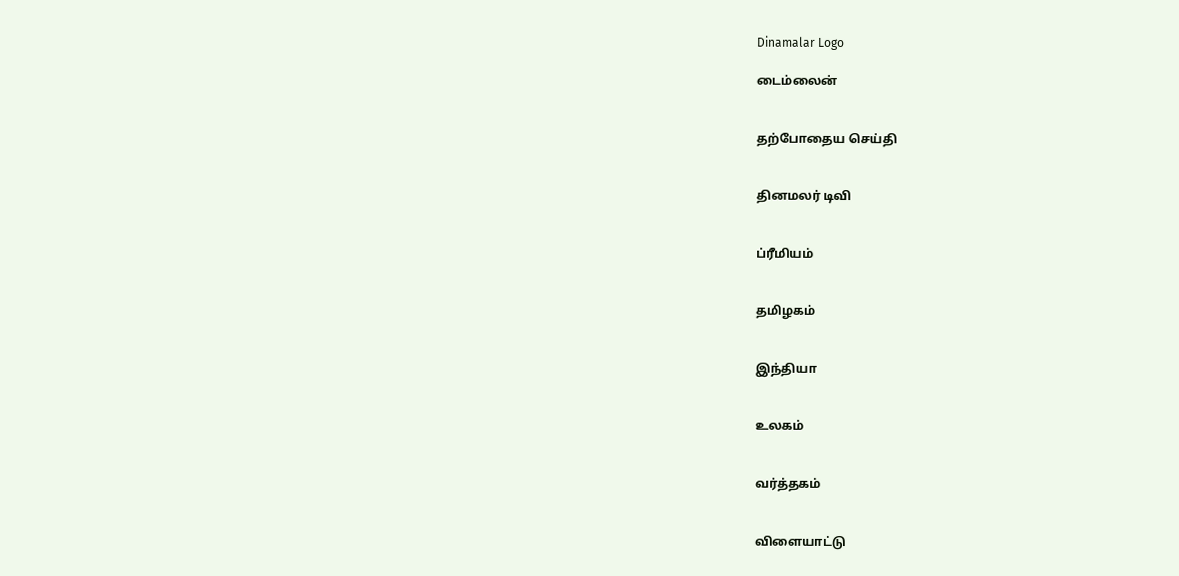Dinamalar Logo

டைம்லைன்


தற்போதைய செய்தி


தினமலர் டிவி


ப்ரீமியம்


தமிழகம்


இந்தியா


உலகம்


வர்த்தகம்


விளையாட்டு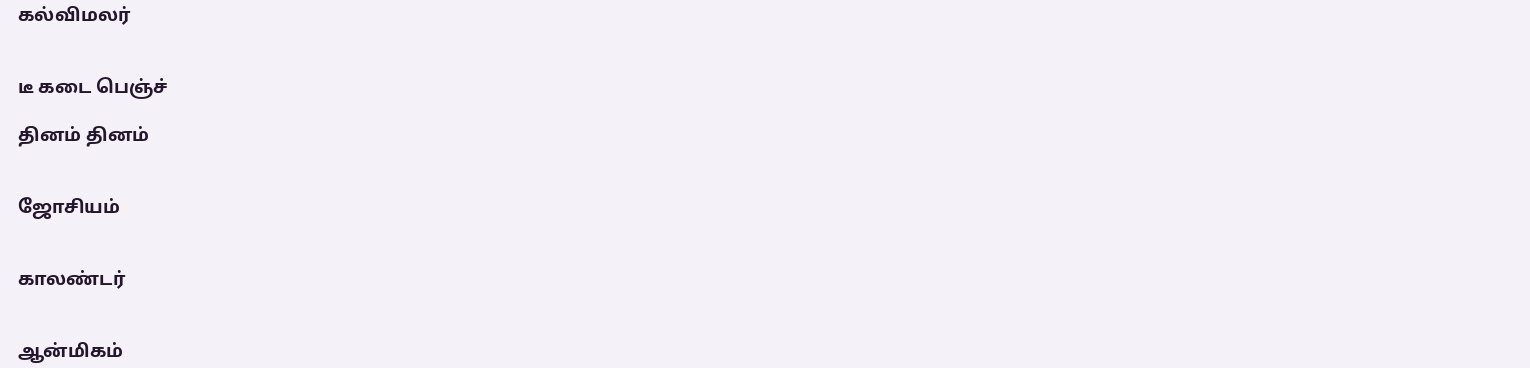கல்விமலர்


டீ கடை பெஞ்ச்

தினம் தினம்


ஜோசியம்


காலண்டர்


ஆன்மிகம்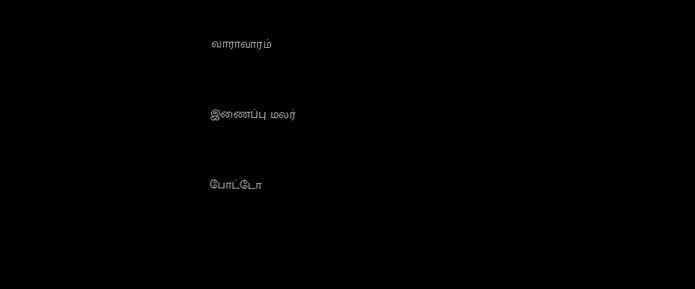வாராவாரம்


இணைப்பு மலர்


போட்டோ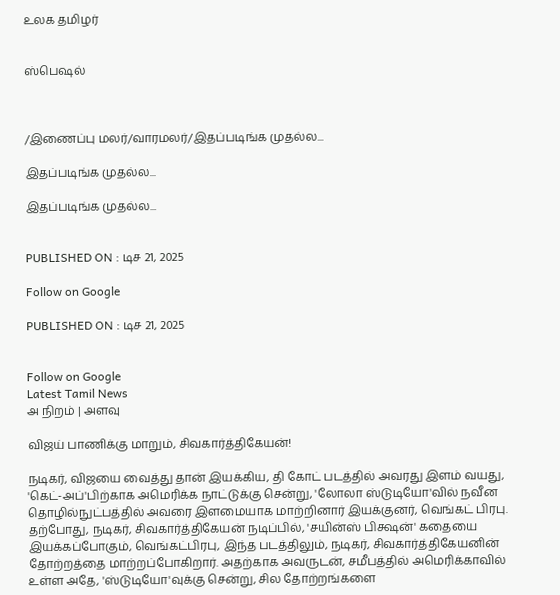உலக தமிழர்


ஸ்பெஷல்



/இணைப்பு மலர்/வாரமலர்/இதப்படிங்க முதல்ல...

இதப்படிங்க முதல்ல...

இதப்படிங்க முதல்ல...


PUBLISHED ON : டிச 21, 2025

Follow on Google

PUBLISHED ON : டிச 21, 2025


Follow on Google
Latest Tamil News
அ நிறம் | அளவு

விஜய் பாணிக்கு மாறும், சிவகார்த்திகேயன்!

நடிகர், விஜயை வைத்து தான் இயக்கிய, தி கோட் படத்தில் அவரது இளம் வயது, 'கெட்-அப்'பிற்காக அமெரிக்க நாட்டுக்கு சென்று, 'லோலா ஸ்டுடியோ'வில் நவீன தொழில்நுட்பத்தில் அவரை இளமையாக மாற்றினார் இயக்குனர், வெங்கட் பிரபு. தற்போது, நடிகர், சிவகார்த்திகேயன் நடிப்பில், 'சயின்ஸ் பிக்ஷன்' கதையை இயக்கப்போகும், வெங்கட்பிரபு, இந்த படத்திலும், நடிகர், சிவகார்த்திகேயனின் தோற்றத்தை மாற்றப்போகிறார். அதற்காக அவருடன், சமீபத்தில் அமெரிக்காவில் உள்ள அதே, 'ஸ்டுடியோ'வுக்கு சென்று, சில தோற்றங்களை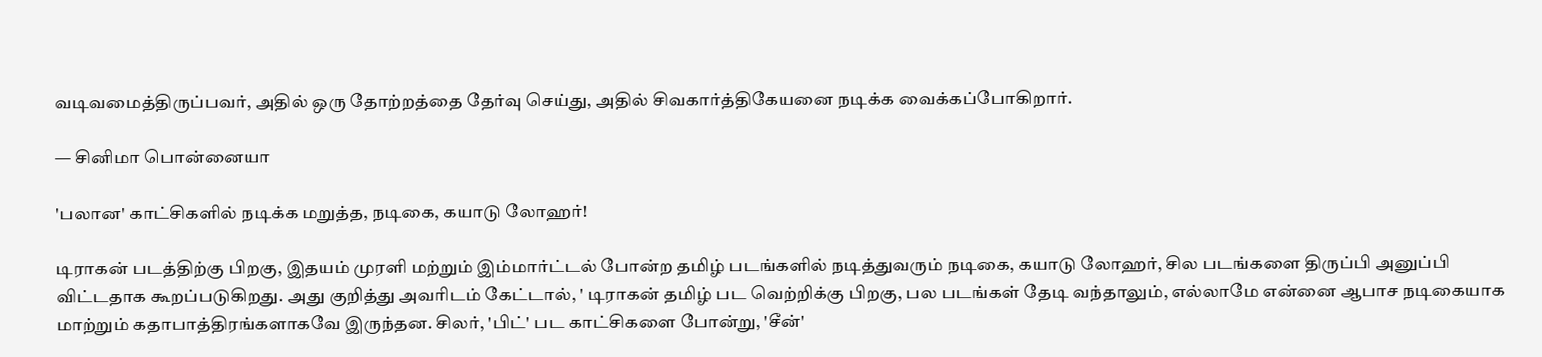வடிவமைத்திருப்பவர், அதில் ஒரு தோற்றத்தை தேர்வு செய்து, அதில் சிவகார்த்திகேயனை நடிக்க வைக்கப்போகிறார்.

— சினிமா பொன்னையா

'பலான' காட்சிகளில் நடிக்க மறுத்த, நடிகை, கயாடு லோஹர்!

டிராகன் படத்திற்கு பிறகு, இதயம் முரளி மற்றும் இம்மார்ட்டல் போன்ற தமிழ் படங்களில் நடித்துவரும் நடிகை, கயாடு லோஹர், சில படங்களை திருப்பி அனுப்பி விட்டதாக கூறப்படுகிறது. அது குறித்து அவரிடம் கேட்டால், ' டிராகன் தமிழ் பட வெற்றிக்கு பிறகு, பல படங்கள் தேடி வந்தாலும், எல்லாமே என்னை ஆபாச நடிகையாக மாற்றும் கதாபாத்திரங்களாகவே இருந்தன. சிலர், 'பிட்' பட காட்சிகளை போன்று, 'சீன்'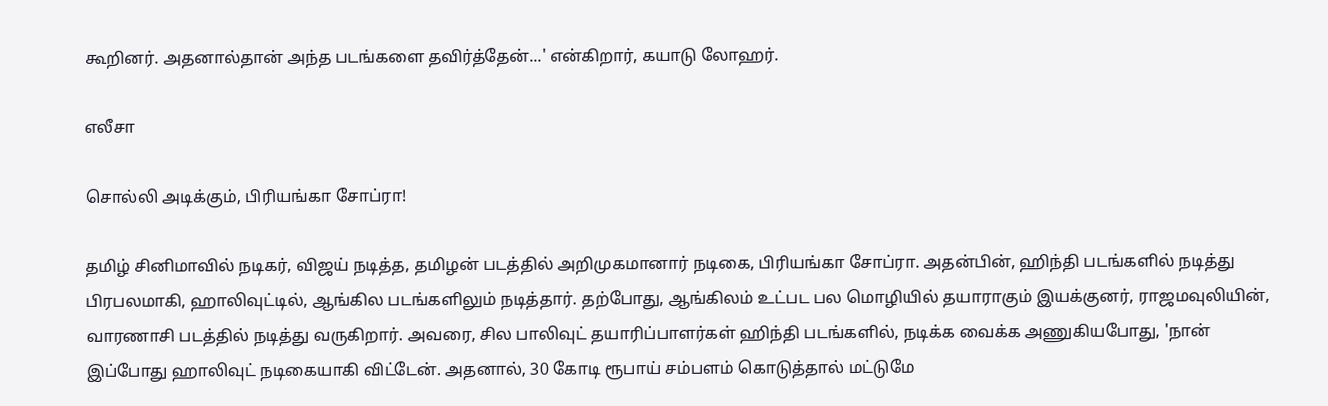கூறினர். அதனால்தான் அந்த படங்களை தவிர்த்தேன்...' என்கிறார், கயாடு லோஹர்.

எலீசா

சொல்லி அடிக்கும், பிரியங்கா சோப்ரா!

தமிழ் சினிமாவில் நடிகர், விஜய் நடித்த, தமிழன் படத்தில் அறிமுகமானார் நடிகை, பிரியங்கா சோப்ரா. அதன்பின், ஹிந்தி படங்களில் நடித்து பிரபலமாகி, ஹாலிவுட்டில், ஆங்கில படங்களிலும் நடித்தார். தற்போது, ஆங்கிலம் உட்பட பல மொழியில் தயாராகும் இயக்குனர், ராஜமவுலியின், வாரணாசி படத்தில் நடித்து வருகிறார். அவரை, சில பாலிவுட் தயாரிப்பாளர்கள் ஹிந்தி படங்களில், நடிக்க வைக்க அணுகியபோது, 'நான் இப்போது ஹாலிவுட் நடிகையாகி விட்டேன். அதனால், 30 கோடி ரூபாய் சம்பளம் கொடுத்தால் மட்டுமே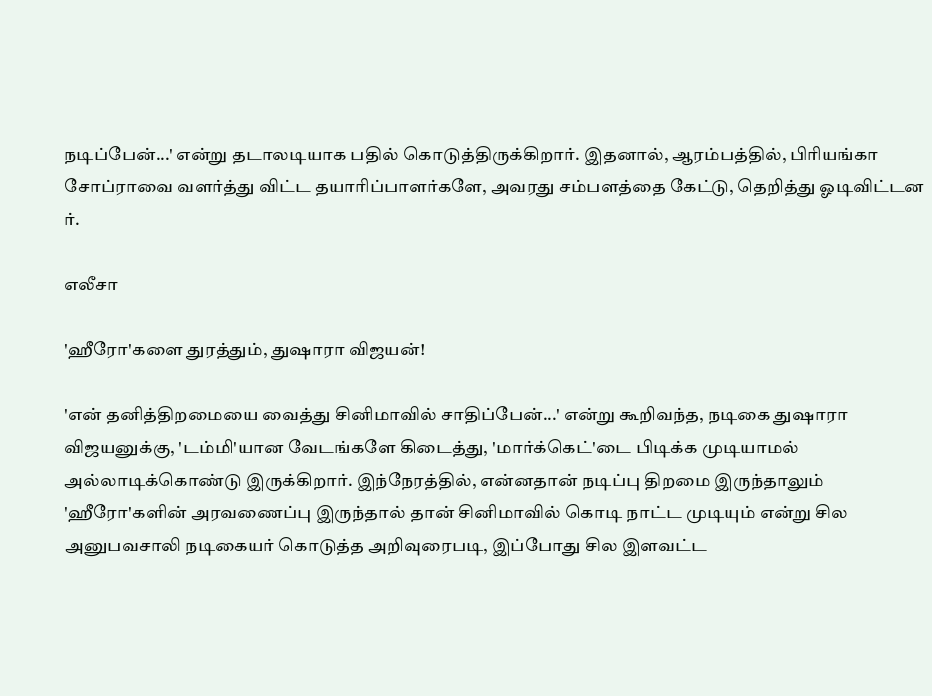நடிப்பேன்...' என்று தடாலடியாக பதில் கொடுத்திருக்கிறார். இதனால், ஆரம்பத்தில், பிரியங்கா சோப்ராவை வளர்த்து விட்ட தயாரிப்பாளர்களே, அவரது சம்பளத்தை கேட்டு, தெறித்து ஓடிவிட்டன ர்.

எலீசா

'ஹீரோ'களை துரத்தும், துஷாரா விஜயன்!

'என் தனித்திறமையை வைத்து சினிமாவில் சாதிப்பேன்...' என்று கூறிவந்த, நடிகை துஷாரா விஜயனுக்கு, 'டம்மி'யான வேடங்களே கிடைத்து, 'மார்க்கெட்'டை பிடிக்க முடியாமல் அல்லாடிக்கொண்டு இருக்கிறார். இந்நேரத்தில், என்னதான் நடிப்பு திறமை இருந்தாலும் 'ஹீரோ'களின் அரவணைப்பு இருந்தால் தான் சினிமாவில் கொடி நாட்ட முடியும் என்று சில அனுபவசாலி நடிகையர் கொடுத்த அறிவுரைபடி, இப்போது சில இளவட்ட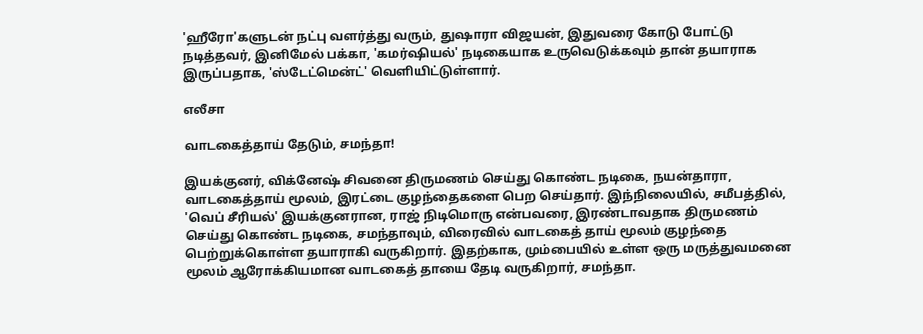'ஹீரோ'களுடன் நட்பு வளர்த்து வரும், துஷாரா விஜயன், இதுவரை கோடு போட்டு நடித்தவர், இனிமேல் பக்கா, 'கமர்ஷியல்' நடிகையாக உருவெடுக்கவும் தான் தயாராக இருப்பதாக, 'ஸ்டேட்மென்ட்' வெளியிட்டுள்ளார்.

எலீசா

வாடகைத்தாய் தேடும், சமந்தா!

இயக்குனர், விக்னேஷ் சிவனை திருமணம் செய்து கொண்ட நடிகை, நயன்தாரா, வாடகைத்தாய் மூலம், இரட்டை குழந்தைகளை பெற செய்தார். இந்நிலையில், சமீபத்தில், 'வெப் சீரியல்' இயக்குனரான, ராஜ் நிடிமொரு என்பவரை, இரண்டாவதாக திருமணம் செய்து கொண்ட நடிகை, சமந்தாவும், விரைவில் வாடகைத் தாய் மூலம் குழந்தை பெற்றுக்கொள்ள தயாராகி வருகிறார். இதற்காக, மும்பையில் உள்ள ஒரு மருத்துவமனை மூலம் ஆரோக்கியமான வாடகைத் தாயை தேடி வருகிறார், சமந்தா.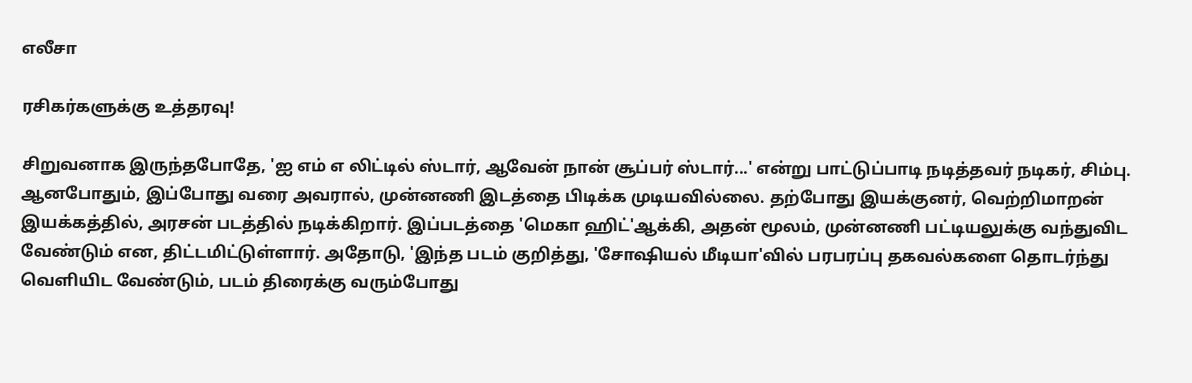எலீசா

ரசிகர்களுக்கு உத்தரவு!

சிறுவனாக இருந்தபோதே, 'ஐ எம் எ லிட்டில் ஸ்டார், ஆவேன் நான் சூப்பர் ஸ்டார்...' என்று பாட்டுப்பாடி நடித்தவர் நடிகர், சிம்பு. ஆனபோதும், இப்போது வரை அவரால், முன்னணி இடத்தை பிடிக்க முடியவில்லை. தற்போது இயக்குனர், வெற்றிமாறன் இயக்கத்தில், அரசன் படத்தில் நடிக்கிறார். இப்படத்தை 'மெகா ஹிட்'ஆக்கி, அதன் மூலம், முன்னணி பட்டியலுக்கு வந்துவிட வேண்டும் என, திட்டமிட்டுள்ளார். அதோடு, 'இந்த படம் குறித்து, 'சோஷியல் மீடியா'வில் பரபரப்பு தகவல்களை தொடர்ந்து வெளியிட வேண்டும், படம் திரைக்கு வரும்போது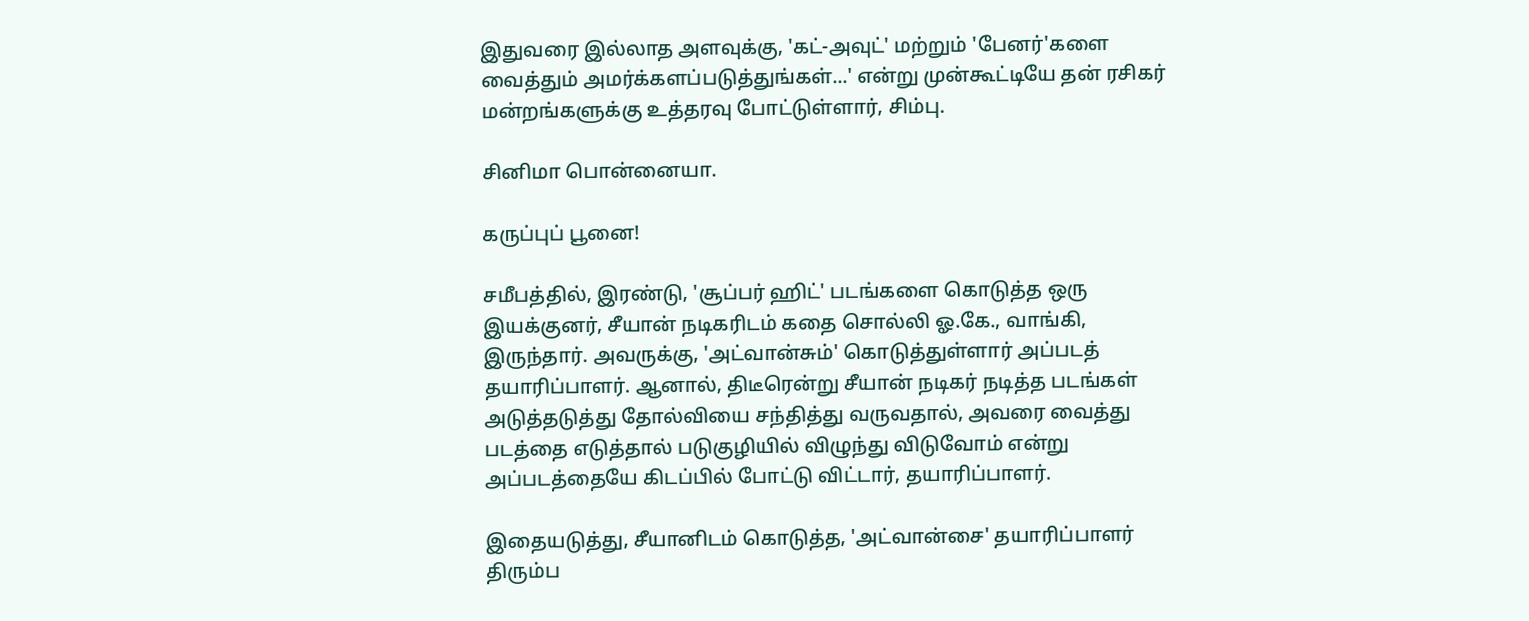இதுவரை இல்லாத அளவுக்கு, 'கட்-அவுட்' மற்றும் 'பேனர்'களை வைத்தும் அமர்க்களப்படுத்துங்கள்...' என்று முன்கூட்டியே தன் ரசிகர் மன்றங்களுக்கு உத்தரவு போட்டுள்ளார், சிம்பு.

சினிமா பொன்னையா.

கருப்புப் பூனை!

சமீபத்தில், இரண்டு, 'சூப்பர் ஹிட்' படங்களை கொடுத்த ஒரு இயக்குனர், சீயான் நடிகரிடம் கதை சொல்லி ஓ.கே., வாங்கி, இருந்தார். அவருக்கு, 'அட்வான்சும்' கொடுத்துள்ளார் அப்படத் தயாரிப்பாளர். ஆனால், திடீரென்று சீயான் நடிகர் நடித்த படங்கள் அடுத்தடுத்து தோல்வியை சந்தித்து வருவதால், அவரை வைத்து படத்தை எடுத்தால் படுகுழியில் விழுந்து விடுவோம் என்று அப்படத்தையே கிடப்பில் போட்டு விட்டார், தயாரிப்பாளர்.

இதையடுத்து, சீயானிடம் கொடுத்த, 'அட்வான்சை' தயாரிப்பாளர் திரும்ப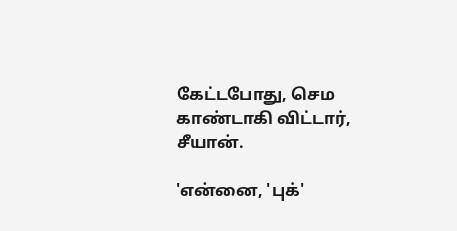கேட்டபோது, செம காண்டாகி விட்டார், சீயான்.

'என்னை, 'புக்'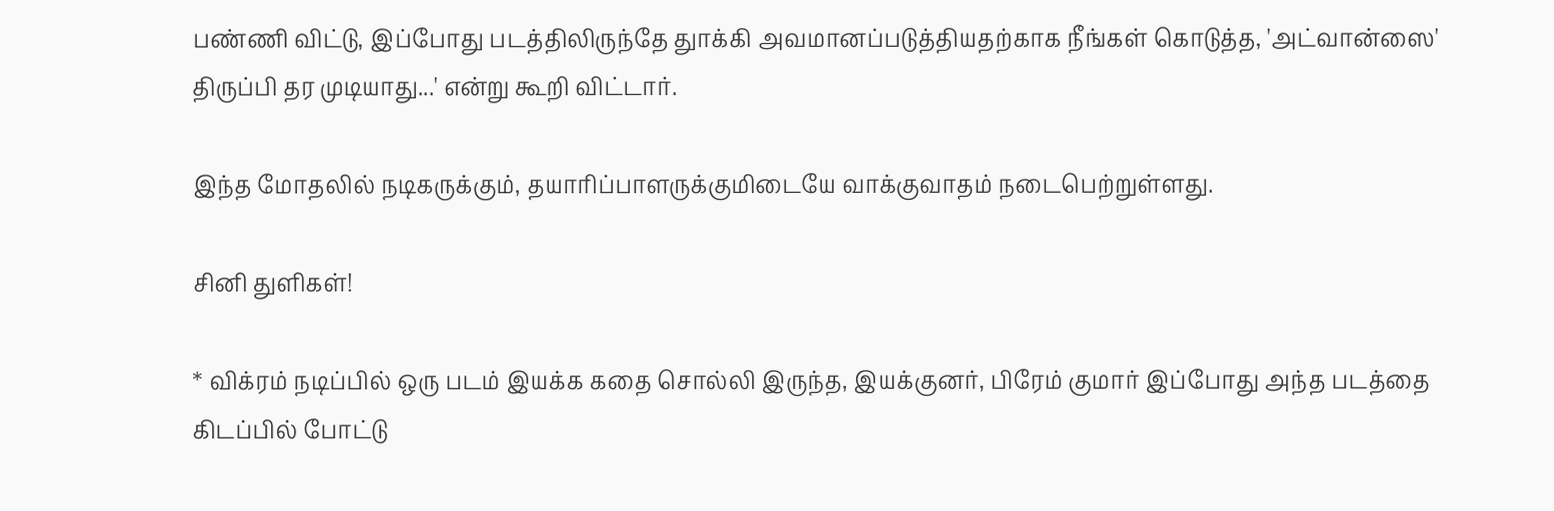பண்ணி விட்டு, இப்போது படத்திலிருந்தே துாக்கி அவமானப்படுத்தியதற்காக நீங்கள் கொடுத்த, 'அட்வான்ஸை' திருப்பி தர முடியாது...' என்று கூறி விட்டார்.

இந்த மோதலில் நடிகருக்கும், தயாரிப்பாளருக்குமிடையே வாக்குவாதம் நடைபெற்றுள்ளது.

சினி துளிகள்!

* விக்ரம் நடிப்பில் ஒரு படம் இயக்க கதை சொல்லி இருந்த, இயக்குனர், பிரேம் குமார் இப்போது அந்த படத்தை கிடப்பில் போட்டு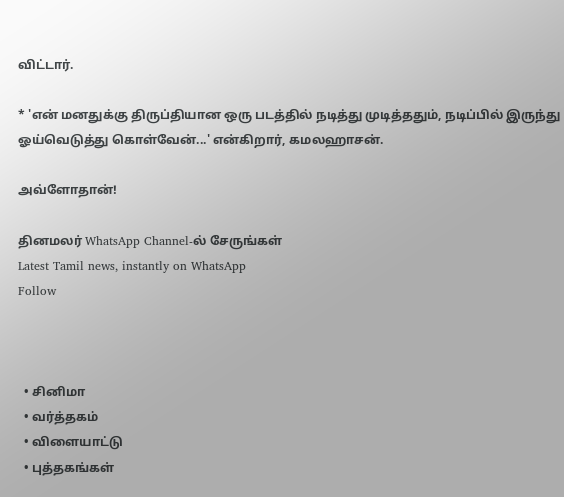விட்டார்.

* 'என் மனதுக்கு திருப்தியான ஒரு படத்தில் நடித்து முடித்ததும், நடிப்பில் இருந்து ஓய்வெடுத்து கொள்வேன்...' என்கிறார், கமலஹாசன்.

அவ்ளோதான்!

தினமலர் WhatsApp Channel-ல் சேருங்கள்
Latest Tamil news, instantly on WhatsApp
Follow



  • சினிமா
  • வர்த்தகம்
  • விளையாட்டு
  • புத்தகங்கள்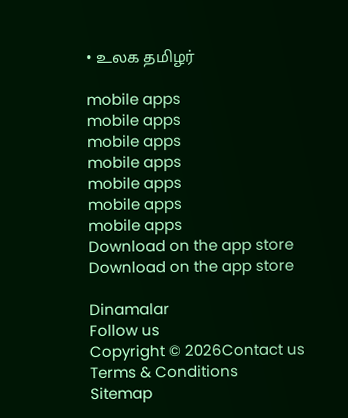• உலக தமிழர்

mobile apps
mobile apps
mobile apps
mobile apps
mobile apps
mobile apps
mobile apps
Download on the app store
Download on the app store

Dinamalar
Follow us
Copyright © 2026Contact us
Terms & Conditions
Sitemap